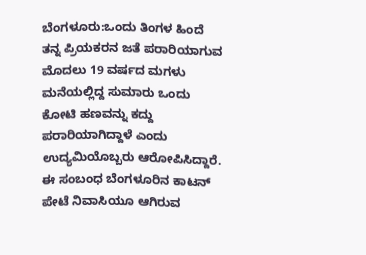ಬೆಂಗಳೂರು:ಒಂದು ತಿಂಗಳ ಹಿಂದೆ ತನ್ನ ಪ್ರಿಯಕರನ ಜತೆ ಪರಾರಿಯಾಗುವ ಮೊದಲು 19 ವರ್ಷದ ಮಗಳು ಮನೆಯಲ್ಲಿದ್ದ ಸುಮಾರು ಒಂದು ಕೋಟಿ ಹಣವನ್ನು ಕದ್ದು ಪರಾರಿಯಾಗಿದ್ದಾಳೆ ಎಂದು ಉದ್ಯಮಿಯೊಬ್ಬರು ಆರೋಪಿಸಿದ್ದಾರೆ. ಈ ಸಂಬಂಧ ಬೆಂಗಳೂರಿನ ಕಾಟನ್ ಪೇಟೆ ನಿವಾಸಿಯೂ ಆಗಿರುವ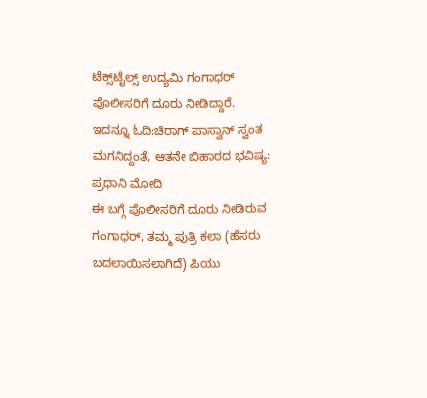ಟೆಕ್ಸ್‌ಟೈಲ್ಸ್‌ ಉದ್ಯಮಿ ಗಂಗಾಧರ್‌ ಪೊಲೀಸರಿಗೆ ದೂರು ನೀಡಿದ್ದಾರೆ.
ಇದನ್ನೂ ಓದಿ:ಚಿರಾಗ್ ಪಾಸ್ವಾನ್ ಸ್ವಂತ ಮಗನಿದ್ದಂತೆ, ಆತನೇ ಬಿಹಾರದ ಭವಿಷ್ಯ: ಪ್ರಧಾನಿ ಮೋದಿ
ಈ ಬಗ್ಗೆ ಪೊಲೀಸರಿಗೆ ದೂರು ನೀಡಿರುವ ಗಂಗಾಧರ್‌, ತಮ್ಮ ಪುತ್ರಿ ಕಲಾ (ಹೆಸರು ಬದಲಾಯಿಸಲಾಗಿದೆ) ಪಿಯು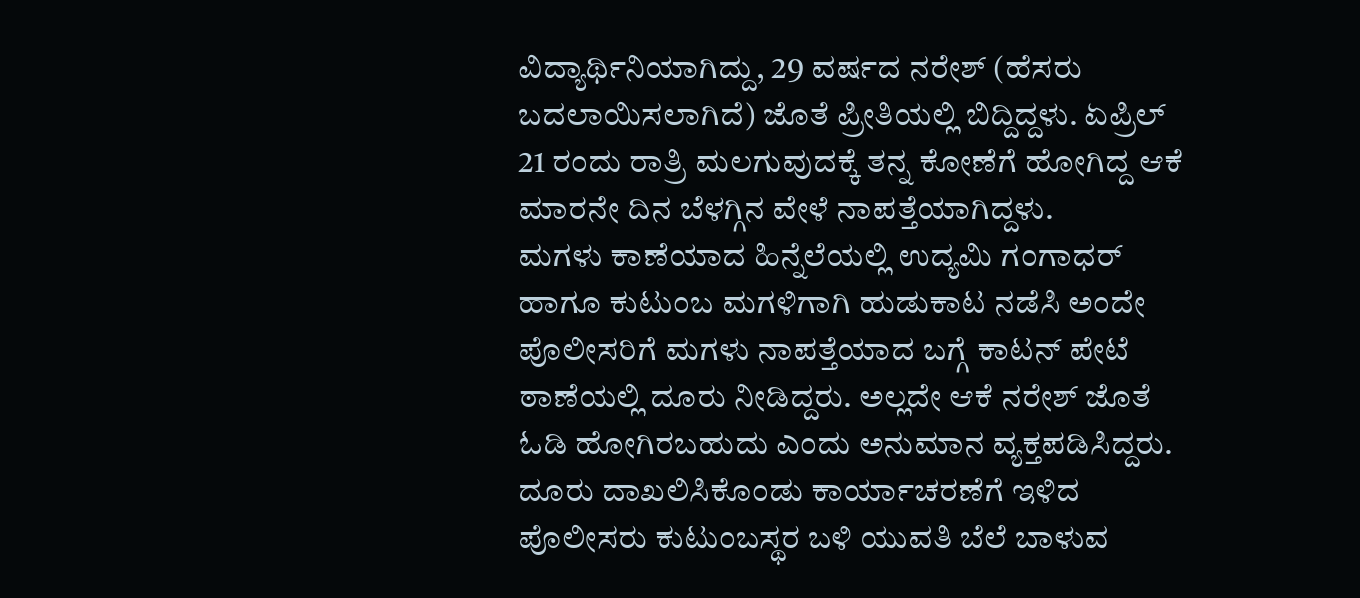ವಿದ್ಯಾರ್ಥಿನಿಯಾಗಿದ್ದು, 29 ವರ್ಷದ ನರೇಶ್ (ಹೆಸರು ಬದಲಾಯಿಸಲಾಗಿದೆ) ಜೊತೆ ಪ್ರೀತಿಯಲ್ಲಿ ಬಿದ್ದಿದ್ದಳು. ಏಪ್ರಿಲ್ 21 ರಂದು ರಾತ್ರಿ ಮಲಗುವುದಕ್ಕೆ ತನ್ನ ಕೋಣೆಗೆ ಹೋಗಿದ್ದ ಆಕೆ ಮಾರನೇ ದಿನ ಬೆಳಗ್ಗಿನ ವೇಳೆ ನಾಪತ್ತೆಯಾಗಿದ್ದಳು.
ಮಗಳು ಕಾಣೆಯಾದ ಹಿನ್ನೆಲೆಯಲ್ಲಿ ಉದ್ಯಮಿ ಗಂಗಾಧರ್ ಹಾಗೂ ಕುಟುಂಬ ಮಗಳಿಗಾಗಿ ಹುಡುಕಾಟ ನಡೆಸಿ ಅಂದೇ ಪೊಲೀಸರಿಗೆ ಮಗಳು ನಾಪತ್ತೆಯಾದ ಬಗ್ಗೆ ಕಾಟನ್ ಪೇಟೆ ಠಾಣೆಯಲ್ಲಿ ದೂರು ನೀಡಿದ್ದರು. ಅಲ್ಲದೇ ಆಕೆ ನರೇಶ್ ಜೊತೆ ಓಡಿ ಹೋಗಿರಬಹುದು ಎಂದು ಅನುಮಾನ ವ್ಯಕ್ತಪಡಿಸಿದ್ದರು.
ದೂರು ದಾಖಲಿಸಿಕೊಂಡು ಕಾರ್ಯಾಚರಣೆಗೆ ಇಳಿದ ಪೊಲೀಸರು ಕುಟುಂಬಸ್ಥರ ಬಳಿ ಯುವತಿ ಬೆಲೆ ಬಾಳುವ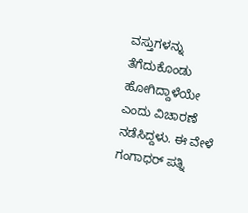ವಸ್ತುಗಳನ್ನು ತೆಗೆದುಕೊಂಡು ಹೋಗಿದ್ದಾಳೆಯೇ ಎಂದು ವಿಚಾರಣೆ ನಡೆಸಿದ್ದಳು. ಈ ವೇಳೆ ಗಂಗಾಧರ್ ಪತ್ನಿ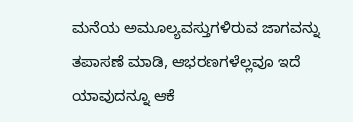ಮನೆಯ ಅಮೂಲ್ಯವಸ್ತುಗಳಿರುವ ಜಾಗವನ್ನು ತಪಾಸಣೆ ಮಾಡಿ, ಆಭರಣಗಳೆಲ್ಲವೂ ಇದೆ ಯಾವುದನ್ನೂ ಆಕೆ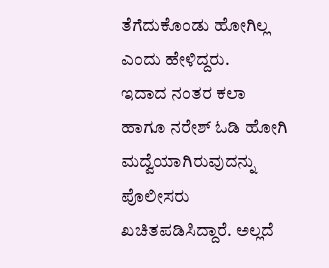ತೆಗೆದುಕೊಂಡು ಹೋಗಿಲ್ಲ ಎಂದು ಹೇಳಿದ್ದರು.
ಇದಾದ ನಂತರ ಕಲಾ ಹಾಗೂ ನರೇಶ್ ಓಡಿ ಹೋಗಿ ಮದ್ವೆಯಾಗಿರುವುದನ್ನು ಪೊಲೀಸರು ಖಚಿತಪಡಿಸಿದ್ದಾರೆ. ಅಲ್ಲದೆ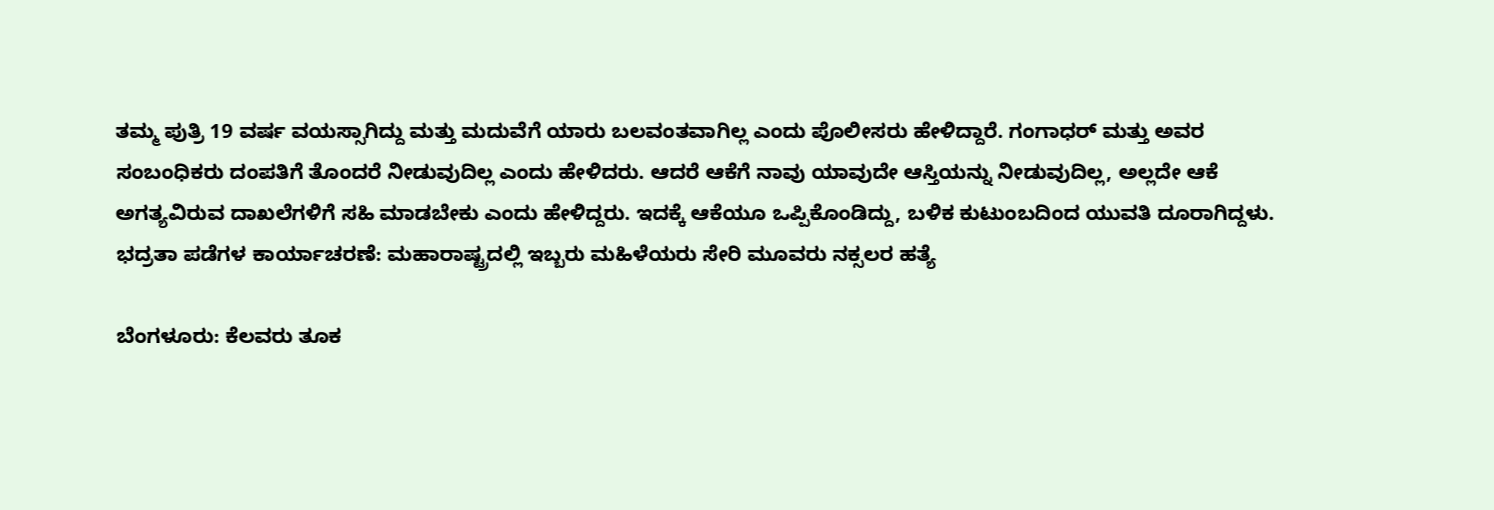ತಮ್ಮ ಪುತ್ರಿ 19 ವರ್ಷ ವಯಸ್ಸಾಗಿದ್ದು ಮತ್ತು ಮದುವೆಗೆ ಯಾರು ಬಲವಂತವಾಗಿಲ್ಲ ಎಂದು ಪೊಲೀಸರು ಹೇಳಿದ್ದಾರೆ. ಗಂಗಾಧರ್ ಮತ್ತು ಅವರ ಸಂಬಂಧಿಕರು ದಂಪತಿಗೆ ತೊಂದರೆ ನೀಡುವುದಿಲ್ಲ ಎಂದು ಹೇಳಿದರು. ಆದರೆ ಆಕೆಗೆ ನಾವು ಯಾವುದೇ ಆಸ್ತಿಯನ್ನು ನೀಡುವುದಿಲ್ಲ, ಅಲ್ಲದೇ ಆಕೆ ಅಗತ್ಯವಿರುವ ದಾಖಲೆಗಳಿಗೆ ಸಹಿ ಮಾಡಬೇಕು ಎಂದು ಹೇಳಿದ್ದರು. ಇದಕ್ಕೆ ಆಕೆಯೂ ಒಪ್ಪಿಕೊಂಡಿದ್ದು, ಬಳಿಕ ಕುಟುಂಬದಿಂದ ಯುವತಿ ದೂರಾಗಿದ್ದಳು.
ಭದ್ರತಾ ಪಡೆಗಳ ಕಾರ್ಯಾಚರಣೆ: ಮಹಾರಾಷ್ಟ್ರದಲ್ಲಿ ಇಬ್ಬರು ಮಹಿಳೆಯರು ಸೇರಿ ಮೂವರು ನಕ್ಸಲರ ಹತ್ಯೆ

ಬೆಂಗಳೂರು: ಕೆಲವರು ತೂಕ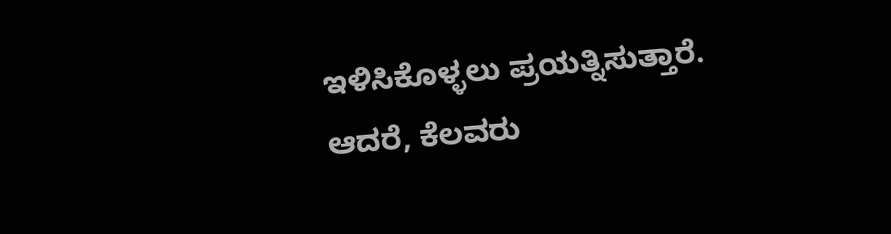ಇಳಿಸಿಕೊಳ್ಳಲು ಪ್ರಯತ್ನಿಸುತ್ತಾರೆ. ಆದರೆ, ಕೆಲವರು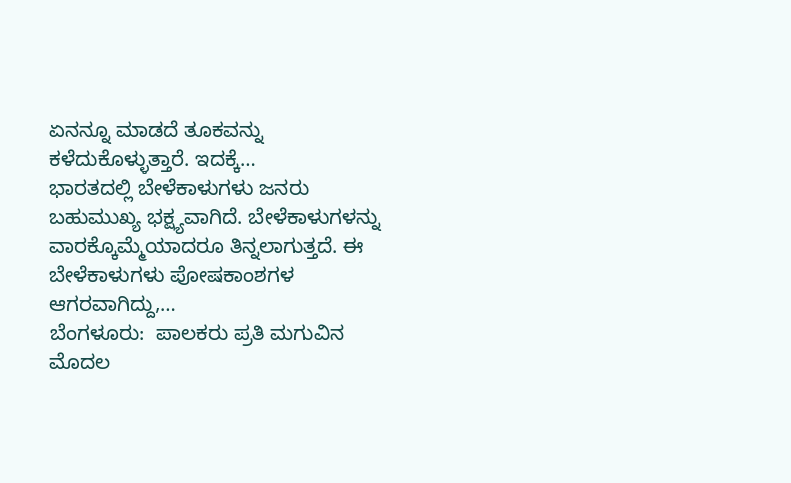ಏನನ್ನೂ ಮಾಡದೆ ತೂಕವನ್ನು ಕಳೆದುಕೊಳ್ಳುತ್ತಾರೆ. ಇದಕ್ಕೆ…
ಭಾರತದಲ್ಲಿ ಬೇಳೆಕಾಳುಗಳು ಜನರು ಬಹುಮುಖ್ಯ ಭಕ್ಷ್ಯವಾಗಿದೆ. ಬೇಳೆಕಾಳುಗಳನ್ನು ವಾರಕ್ಕೊಮ್ಮೆಯಾದರೂ ತಿನ್ನಲಾಗುತ್ತದೆ. ಈ ಬೇಳೆಕಾಳುಗಳು ಪೋಷಕಾಂಶಗಳ ಆಗರವಾಗಿದ್ದು,…
ಬೆಂಗಳೂರು:  ಪಾಲಕರು ಪ್ರತಿ ಮಗುವಿನ ಮೊದಲ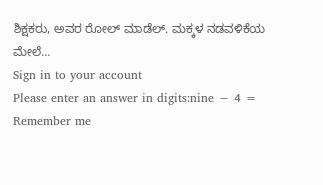ಶಿಕ್ಷಕರು, ಅವರ ರೋಲ್ ಮಾಡೆಲ್. ಮಕ್ಕಳ ನಡವಳಿಕೆಯ ಮೇಲೆ…
Sign in to your account
Please enter an answer in digits:nine − 4 =
Remember me